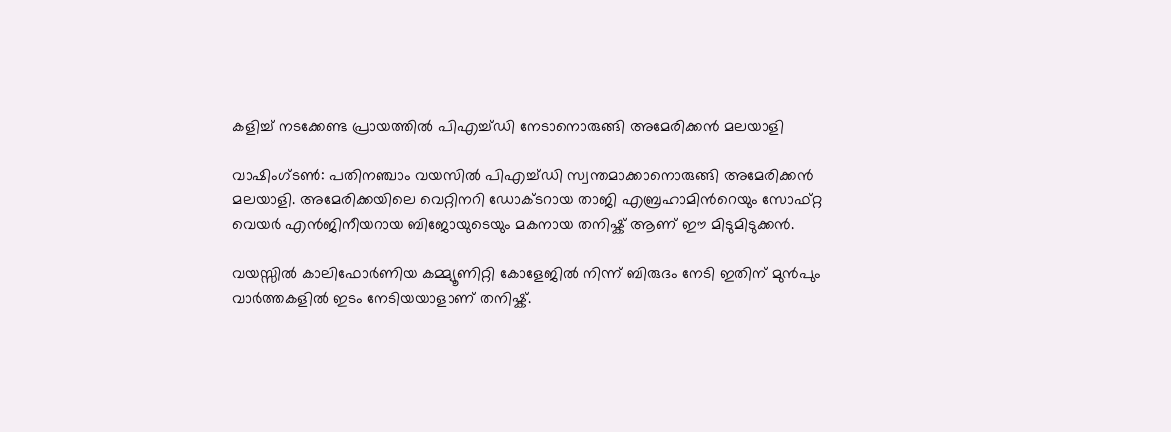കളിച്ച് നടക്കേണ്ട പ്രായത്തില്‍ പിഎച്ച്ഡി നേടാനൊരുങ്ങി അമേരിക്കന്‍ മലയാളി

വാഷിംഗ്ടൺ: പതിനഞ്ചാം വയസില്‍ പിഎച്ച്ഡി സ്വന്തമാക്കാനൊരുങ്ങി അമേരിക്കന്‍ മലയാളി. അമേരിക്കയിലെ വെറ്റിനറി ഡോക്ടറായ താജി എബ്രഹാമിന്‍റെയും സോഫ്റ്റ വെയര്‍ എന്‍ജിനീയറായ ബിജോയുടെയും മകനായ തനിഷ്ക് ആണ് ഈ മിടുമിടുക്കൻ.

വയസ്സില്‍ കാലിഫോര്‍ണിയ കമ്മ്യൂണിറ്റി കോളേജില്‍ നിന്ന് ബിരുദം നേടി ഇതിന് മുന്‍പും വാര്‍ത്തകളില്‍ ഇടം നേടിയയാളാണ് തനിഷ്ക്.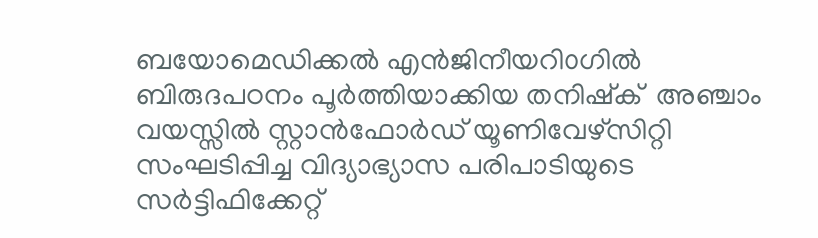ബയോമെഡിക്കൽ എന്‍ജിനീയറി൦ഗില്‍ ബിരുദപഠനം പൂർത്തിയാക്കിയ തനിഷ്ക്  അഞ്ചാം വയസ്സില്‍ സ്റ്റാന്‍ഫോര്‍ഡ് യൂണിവേഴ്‌സിറ്റി സംഘടിപ്പിച്ച വിദ്യാഭ്യാസ പരിപാടിയുടെ സര്‍ട്ടിഫിക്കേറ്റ്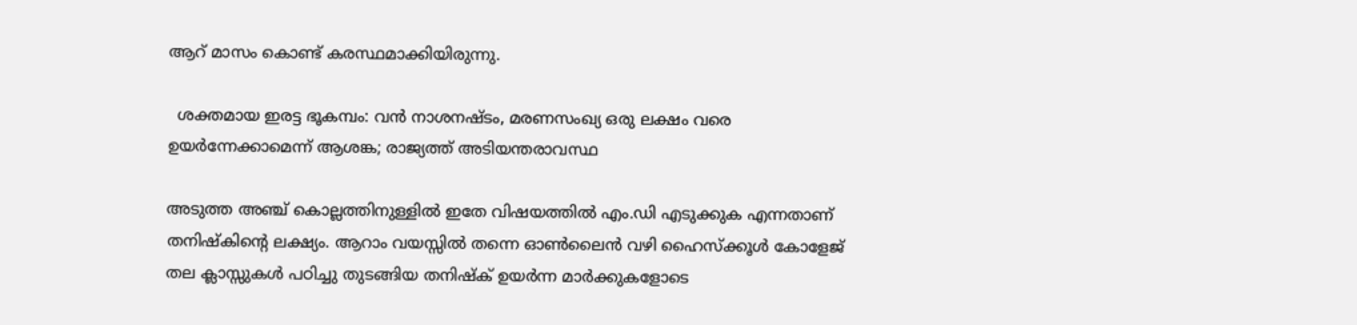ആറ് മാസം കൊണ്ട് കരസ്ഥമാക്കിയിരുന്നു.

  ശക്തമായ ഇരട്ട ഭൂകമ്പം: വൻ നാശനഷ്ടം, മരണസംഖ്യ ഒരു ലക്ഷം വരെ ഉയർന്നേക്കാമെന്ന് ആശങ്ക; രാജ്യത്ത് അടിയന്തരാവസ്ഥ

അടുത്ത അഞ്ച് കൊല്ലത്തിനുള്ളില്‍ ഇതേ വിഷയത്തില്‍ എം.ഡി എടുക്കുക എന്നതാണ് തനിഷ്‌കിന്‍റെ ലക്ഷ്യം. ആറാം വയസ്സില്‍ തന്നെ ഓണ്‍ലൈന്‍ വഴി ഹൈസ്ക്കൂള്‍ കോളേജ് തല ക്ലാസ്സുകള്‍ പഠിച്ചു തുടങ്ങിയ തനിഷ്‌ക് ഉയര്‍ന്ന മാര്‍ക്കുകളോടെ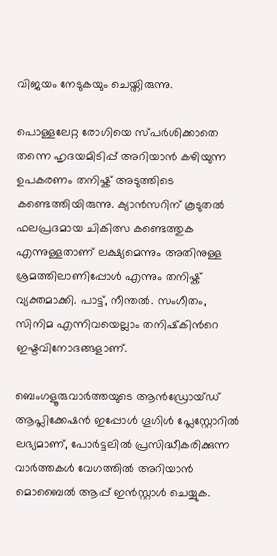വിജയം നേടുകയും ചെയ്തിരുന്നു.

പൊള്ളലേറ്റ രോഗിയെ സ്പർശിക്കാതെ തന്നെ ഹൃദയമിടിപ്പ് അറിയാൻ കഴിയുന്ന ഉപകരണം തനിഷ്ക് അടുത്തിടെ കണ്ടെത്തിയിരുന്നു. ക്യാൻസറിന് കൂടുതൽ ഫലപ്രദമായ ചികിത്സ കണ്ടെത്തുക എന്നുള്ളതാണ് ലക്ഷ്യമെന്നും അതിനുള്ള ശ്രമത്തിലാണിപ്പോള്‍ എന്നും തനിഷ്ക് വ്യക്തമാക്കി. പാട്ട്, നീന്തല്‍. സംഗീതം, സിനിമ എന്നിവയെല്ലാം തനിഷ്‌കിന്‍റെ  ഇഷ്ടവിനോദങ്ങളാണ്.

ബെംഗളൂരുവാർത്തയുടെ ആൻഡ്രോയ്ഡ് ആപ്ലിക്കേഷൻ ഇപ്പോൾ ഗൂഗിൾ പ്ലേസ്റ്റോറിൽ ലഭ്യമാണ്, പോർട്ടലിൽ പ്രസിദ്ധീകരിക്കുന്ന വാർത്തകൾ വേഗത്തിൽ അറിയാൻ മൊബൈൽ ആപ്പ് ഇൻസ്റ്റാൾ ചെയ്യുക.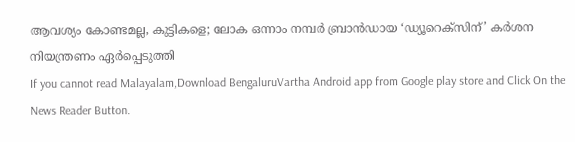ആവശ്യം കോണ്ടമല്ല, കുട്ടികളെ; ലോക ഒന്നാം നമ്പർ ബ്രാൻഡായ ‘ഡ്യൂറെക്സിന്’ കർശന നിയന്ത്രണം ഏർപ്പെടുത്തി
If you cannot read Malayalam,Download BengaluruVartha Android app from Google play store and Click On the News Reader Button.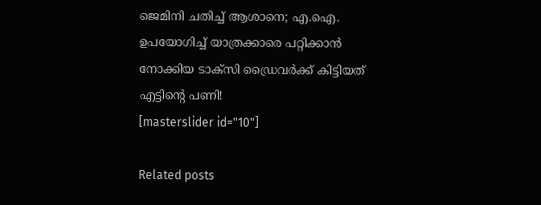ജെമിനി ചതിച്ച് ആശാനെ; എ.ഐ. ഉപയോഗിച്ച് യാത്രക്കാരെ പറ്റിക്കാൻ നോക്കിയ ടാക്സി ഡ്രൈവർക്ക് കിട്ടിയത് എട്ടിന്റെ പണി!
[masterslider id="10"]

Related posts